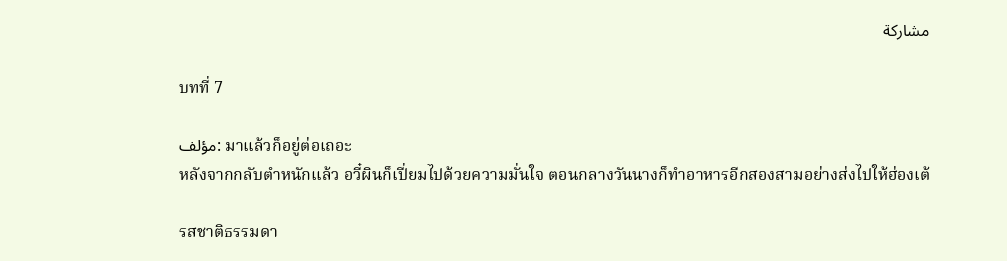مشاركة

บทที่ 7

مؤلف: มาแล้วก็อยู่ต่อเถอะ
หลังจากกลับตำหนักแล้ว อวี๋ผินก็เปี่ยมไปด้วยความมั่นใจ ตอนกลางวันนางก็ทำอาหารอีกสองสามอย่างส่งไปให้ฮ่องเต้

รสชาติธรรมดา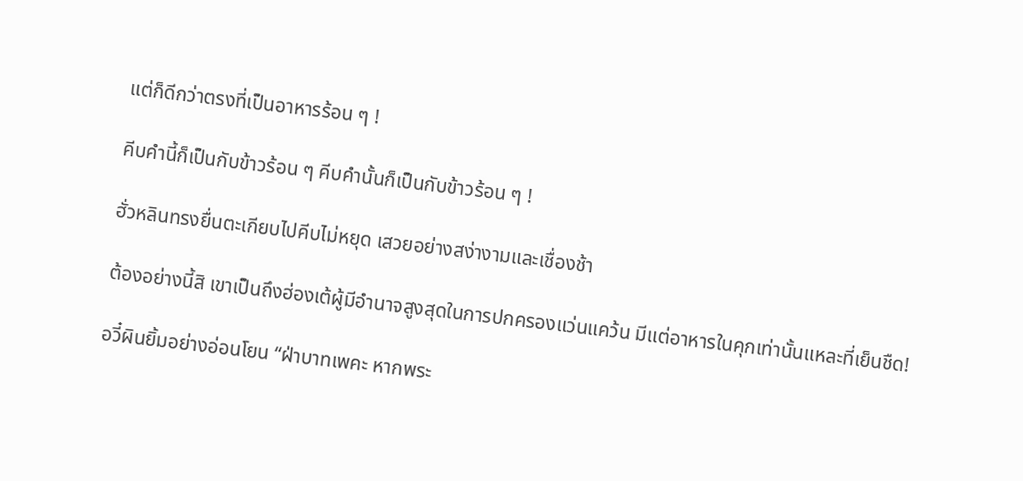แต่ก็ดีกว่าตรงที่เป็นอาหารร้อน ๆ !

คีบคำนี้ก็เป็นกับข้าวร้อน ๆ คีบคำนั้นก็เป็นกับข้าวร้อน ๆ !

ฮั่วหลินทรงยื่นตะเกียบไปคีบไม่หยุด เสวยอย่างสง่างามและเชื่องช้า

ต้องอย่างนี้สิ เขาเป็นถึงฮ่องเต้ผู้มีอำนาจสูงสุดในการปกครองแว่นแคว้น มีแต่อาหารในคุกเท่านั้นแหละที่เย็นชืด!

อวี๋ผินยิ้มอย่างอ่อนโยน “ฝ่าบาทเพคะ หากพระ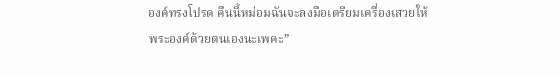องค์ทรงโปรด คืนนี้หม่อมฉันจะลงมือเตรียมเครื่องเสวยให้พระองค์ด้วยตนเองนะเพคะ”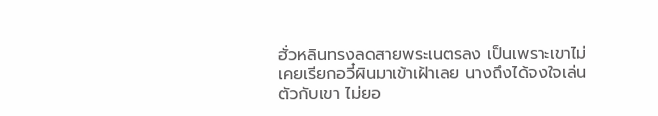ฮั่วหลินทรงลดสายพระเนตรลง เป็นเพราะเขาไม่เคยเรียกอวี๋ผินมาเข้าเฝ้าเลย นางถึงได้จงใจเล่นตัวกับเขา ไม่ยอ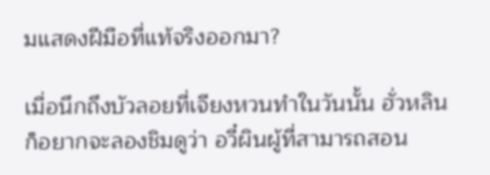มแสดงฝีมือที่แท้จริงออกมา?

เมื่อนึกถึงบัวลอยที่เจียงหวนทำในวันนั้น ฮั่วหลินก็อยากจะลองชิมดูว่า อวี๋ผินผู้ที่สามารถสอน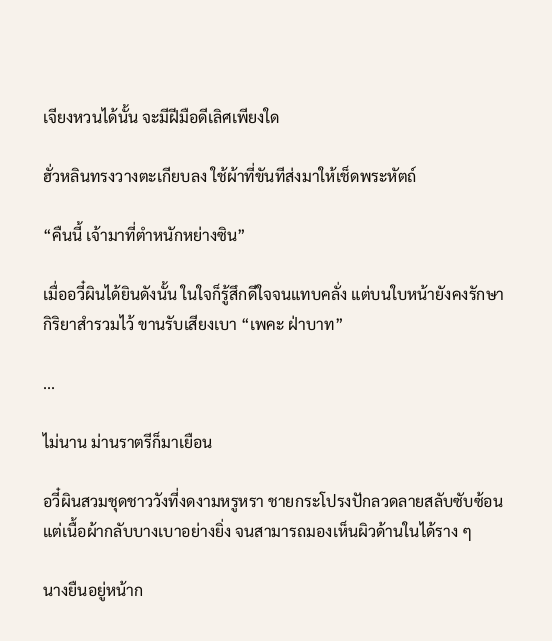เจียงหวนได้นั้น จะมีฝีมือดีเลิศเพียงใด

ฮั่วหลินทรงวางตะเกียบลง ใช้ผ้าที่ขันทีส่งมาให้เช็ดพระหัตถ์

“คืนนี้ เจ้ามาที่ตำหนักหย่างซิน”

เมื่ออวี๋ผินได้ยินดังนั้น ในใจก็รู้สึกดีใจจนแทบคลั่ง แต่บนใบหน้ายังคงรักษากิริยาสำรวมไว้ ขานรับเสียงเบา “เพคะ ฝ่าบาท”

...

ไม่นาน ม่านราตรีก็มาเยือน

อวี๋ผินสวมชุดชาววังที่งดงามหรูหรา ชายกระโปรงปักลวดลายสลับซับซ้อน แต่เนื้อผ้ากลับบางเบาอย่างยิ่ง จนสามารถมองเห็นผิวด้านในได้ราง ๆ

นางยืนอยู่หน้าก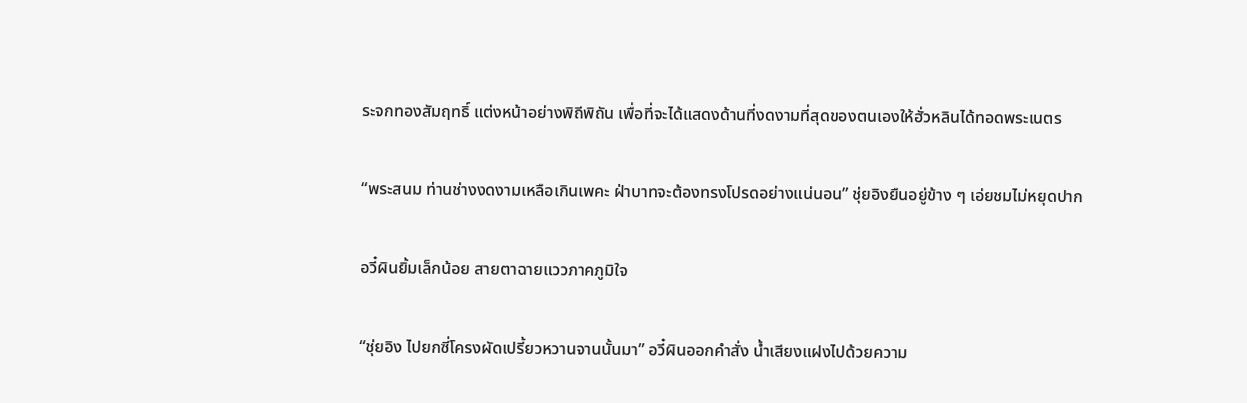ระจกทองสัมฤทธิ์ แต่งหน้าอย่างพิถีพิถัน เพื่อที่จะได้แสดงด้านที่งดงามที่สุดของตนเองให้ฮั่วหลินได้ทอดพระเนตร

“พระสนม ท่านช่างงดงามเหลือเกินเพคะ ฝ่าบาทจะต้องทรงโปรดอย่างแน่นอน” ชุ่ยอิงยืนอยู่ข้าง ๆ เอ่ยชมไม่หยุดปาก

อวี๋ผินยิ้มเล็กน้อย สายตาฉายแววภาคภูมิใจ

“ชุ่ยอิง ไปยกซี่โครงผัดเปรี้ยวหวานจานนั้นมา” อวี๋ผินออกคำสั่ง น้ำเสียงแฝงไปด้วยความ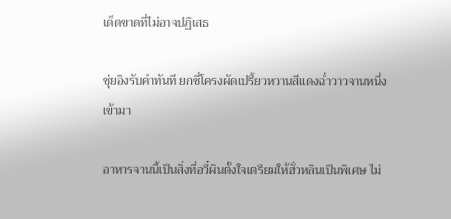เด็ดขาดที่ไม่อาจปฏิเสธ

ชุ่ยอิงรับคำทันที ยกซี่โครงผัดเปรี้ยวหวานสีแดงฉ่ำวาวจานหนึ่งเข้ามา

อาหารจานนี้เป็นสิ่งที่อวี๋ผินตั้งใจเตรียมให้ฮั่วหลินเป็นพิเศษ ไม่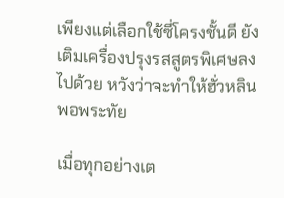เพียงแต่เลือกใช้ซี่โครงชั้นดี ยังเติมเครื่องปรุงรสสูตรพิเศษลงไปด้วย หวังว่าจะทำให้ฮั่วหลินพอพระทัย

เมื่อทุกอย่างเต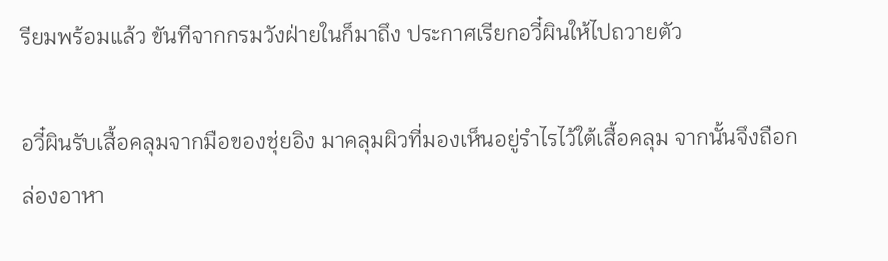รียมพร้อมแล้ว ขันทีจากกรมวังฝ่ายในก็มาถึง ประกาศเรียกอวี๋ผินให้ไปถวายตัว

อวี๋ผินรับเสื้อคลุมจากมือของชุ่ยอิง มาคลุมผิวที่มองเห็นอยู่รำไรไว้ใต้เสื้อคลุม จากนั้นจึงถือกล่องอาหา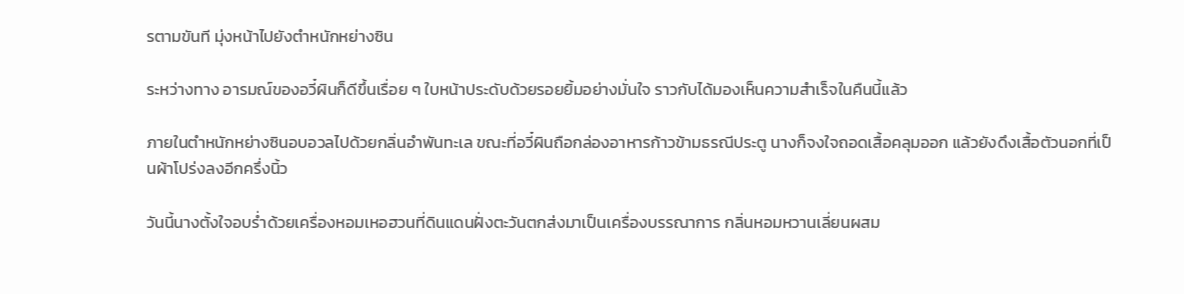รตามขันที มุ่งหน้าไปยังตำหนักหย่างซิน

ระหว่างทาง อารมณ์ของอวี๋ผินก็ดีขึ้นเรื่อย ๆ ใบหน้าประดับด้วยรอยยิ้มอย่างมั่นใจ ราวกับได้มองเห็นความสำเร็จในคืนนี้แล้ว

ภายในตำหนักหย่างซินอบอวลไปด้วยกลิ่นอำพันทะเล ขณะที่อวี๋ผินถือกล่องอาหารก้าวข้ามธรณีประตู นางก็จงใจถอดเสื้อคลุมออก แล้วยังดึงเสื้อตัวนอกที่เป็นผ้าโปร่งลงอีกครึ่งนิ้ว

วันนี้นางตั้งใจอบร่ำด้วยเครื่องหอมเหอฮวนที่ดินแดนฝั่งตะวันตกส่งมาเป็นเครื่องบรรณาการ กลิ่นหอมหวานเลี่ยนผสม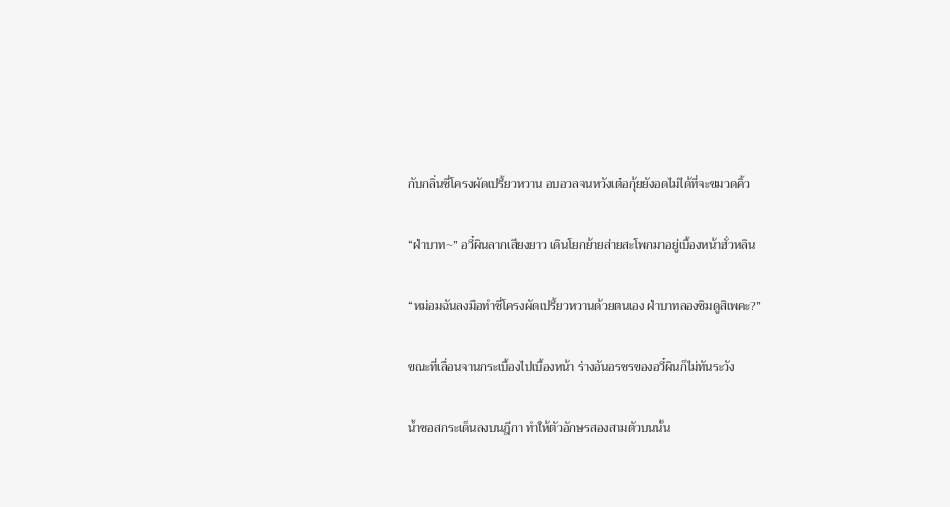กับกลิ่นซี่โครงผัดเปรี้ยวหวาน อบอวลจนหวังเต๋อกุ้ยยังอดไม่ได้ที่จะขมวดคิ้ว

“ฝ่าบาท~” อวี๋ผินลากเสียงยาว เดินโยกย้ายส่ายสะโพกมาอยู่เบื้องหน้าฮั่วหลิน

“หม่อมฉันลงมือทำซี่โครงผัดเปรี้ยวหวานด้วยตนเอง ฝ่าบาทลองชิมดูสิเพคะ?”

ขณะที่เลื่อนจานกระเบื้องไปเบื้องหน้า ร่างอันอรชรของอวี๋ผินก็ไม่ทันระวัง

น้ำซอสกระเด็นลงบนฎีกา ทำให้ตัวอักษรสองสามตัวบนนั้น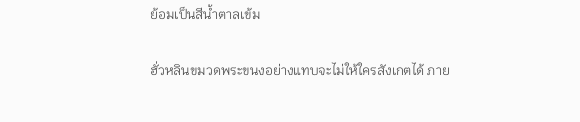ย้อมเป็นสีน้ำตาลเข้ม

ฮั่วหลินขมวดพระขนงอย่างแทบจะไม่ให้ใครสังเกตได้ ภาย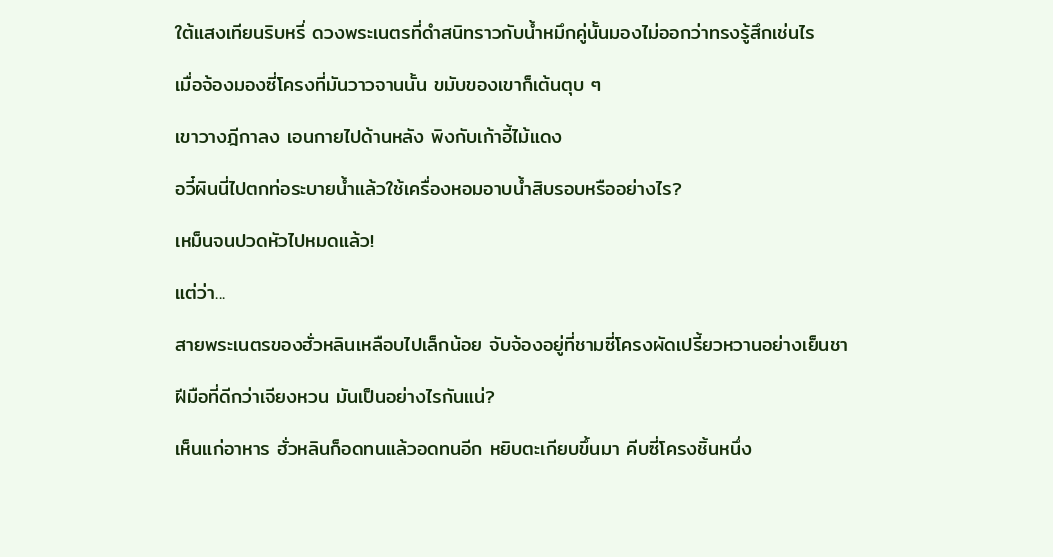ใต้แสงเทียนริบหรี่ ดวงพระเนตรที่ดำสนิทราวกับน้ำหมึกคู่นั้นมองไม่ออกว่าทรงรู้สึกเช่นไร

เมื่อจ้องมองซี่โครงที่มันวาวจานนั้น ขมับของเขาก็เต้นตุบ ๆ

เขาวางฎีกาลง เอนกายไปด้านหลัง พิงกับเก้าอี้ไม้แดง

อวี๋ผินนี่ไปตกท่อระบายน้ำแล้วใช้เครื่องหอมอาบน้ำสิบรอบหรืออย่างไร?

เหม็นจนปวดหัวไปหมดแล้ว!

แต่ว่า...

สายพระเนตรของฮั่วหลินเหลือบไปเล็กน้อย จับจ้องอยู่ที่ชามซี่โครงผัดเปรี้ยวหวานอย่างเย็นชา

ฝีมือที่ดีกว่าเจียงหวน มันเป็นอย่างไรกันแน่?

เห็นแก่อาหาร ฮั่วหลินก็อดทนแล้วอดทนอีก หยิบตะเกียบขึ้นมา คีบซี่โครงชิ้นหนึ่ง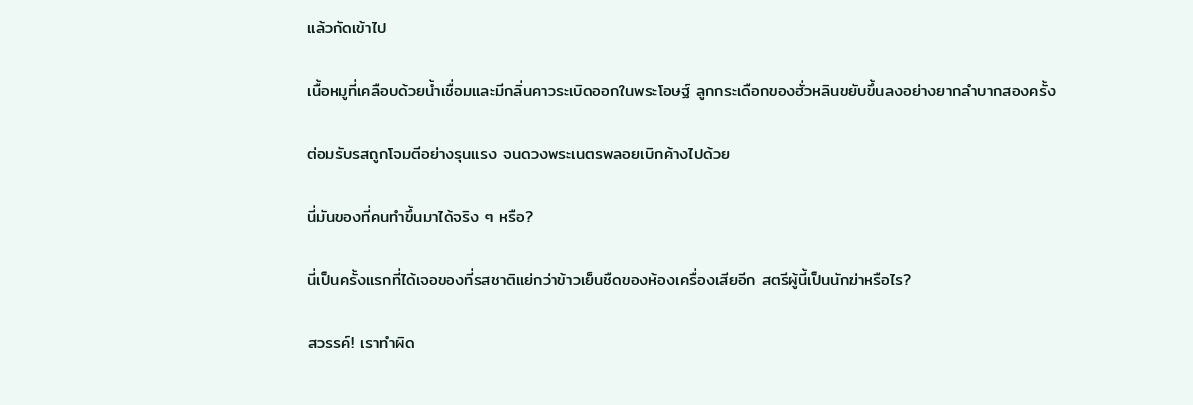แล้วกัดเข้าไป

เนื้อหมูที่เคลือบด้วยน้ำเชื่อมและมีกลิ่นคาวระเบิดออกในพระโอษฐ์ ลูกกระเดือกของฮั่วหลินขยับขึ้นลงอย่างยากลำบากสองครั้ง

ต่อมรับรสถูกโจมตีอย่างรุนแรง จนดวงพระเนตรพลอยเบิกค้างไปด้วย

นี่มันของที่คนทำขึ้นมาได้จริง ๆ หรือ?

นี่เป็นครั้งแรกที่ได้เจอของที่รสชาติแย่กว่าข้าวเย็นชืดของห้องเครื่องเสียอีก สตรีผู้นี้เป็นนักฆ่าหรือไร?

สวรรค์! เราทำผิด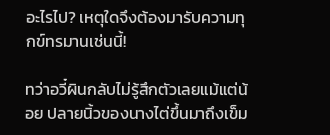อะไรไป? เหตุใดจึงต้องมารับความทุกข์ทรมานเช่นนี้!

ทว่าอวี๋ผินกลับไม่รู้สึกตัวเลยแม้แต่น้อย ปลายนิ้วของนางไต่ขึ้นมาถึงเข็ม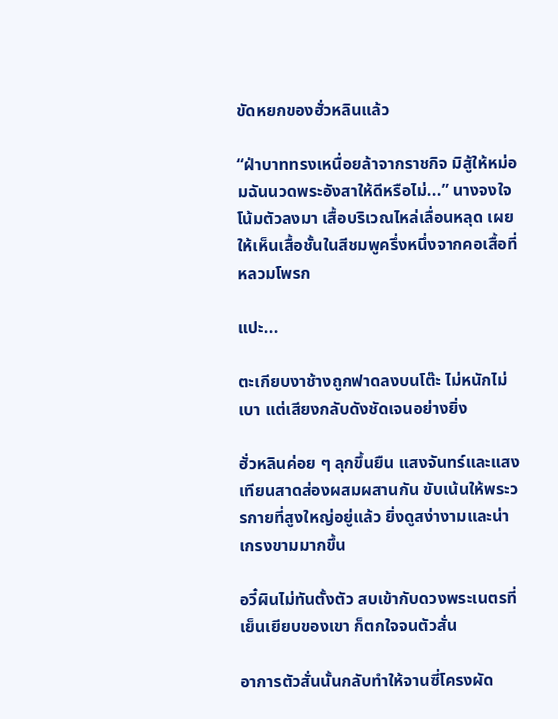ขัดหยกของฮั่วหลินแล้ว

“ฝ่าบาททรงเหนื่อยล้าจากราชกิจ มิสู้ให้หม่อมฉันนวดพระอังสาให้ดีหรือไม่...” นางจงใจโน้มตัวลงมา เสื้อบริเวณไหล่เลื่อนหลุด เผยให้เห็นเสื้อชั้นในสีชมพูครึ่งหนึ่งจากคอเสื้อที่หลวมโพรก

แปะ...

ตะเกียบงาช้างถูกฟาดลงบนโต๊ะ ไม่หนักไม่เบา แต่เสียงกลับดังชัดเจนอย่างยิ่ง

ฮั่วหลินค่อย ๆ ลุกขึ้นยืน แสงจันทร์และแสงเทียนสาดส่องผสมผสานกัน ขับเน้นให้พระวรกายที่สูงใหญ่อยู่แล้ว ยิ่งดูสง่างามและน่าเกรงขามมากขึ้น

อวี๋ผินไม่ทันตั้งตัว สบเข้ากับดวงพระเนตรที่เย็นเยียบของเขา ก็ตกใจจนตัวสั่น

อาการตัวสั่นนั้นกลับทำให้จานซี่โครงผัด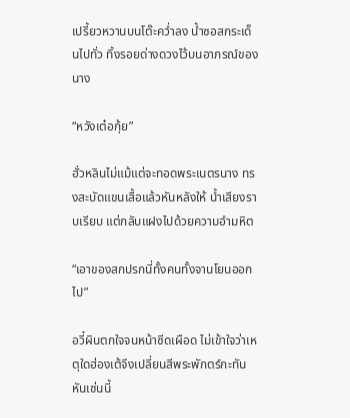เปรี้ยวหวานบนโต๊ะคว่ำลง น้ำซอสกระเด็นไปทั่ว ทิ้งรอยด่างดวงไว้บนอาภรณ์ของนาง

“หวังเต๋อกุ้ย”

ฮั่วหลินไม่แม้แต่จะทอดพระเนตรนาง ทรงสะบัดแขนเสื้อแล้วหันหลังให้ น้ำเสียงราบเรียบ แต่กลับแฝงไปด้วยความอำมหิต

“เอาของสกปรกนี่ทั้งคนทั้งจานโยนออกไป”

อวี๋ผินตกใจจนหน้าซีดเผือด ไม่เข้าใจว่าเหตุใดฮ่องเต้จึงเปลี่ยนสีพระพักตร์กะทันหันเช่นนี้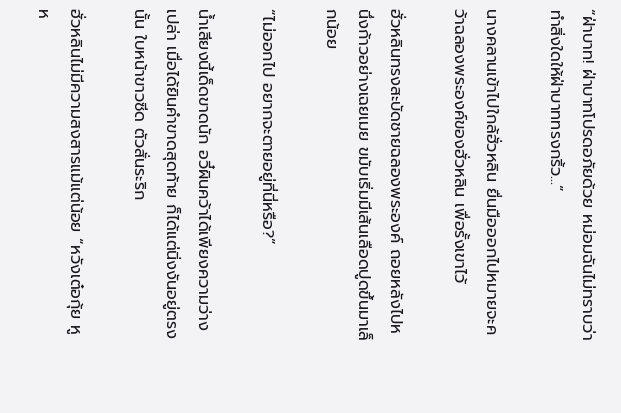“ฝ่าบาท! ฝ่าบาทโปรดอภัยด้วย หม่อมฉันไม่ทราบว่าทำสิ่งใดให้ฝ่าบาททรงกริ้ว...”

นางคลานเข้าไปใกล้ฮั่วหลิน ยื่นมือออกไปหมายจะคว้าฉลองพระองค์ของฮั่วหลิน เพื่อรั้งเขาไว้

ฮั่วหลินทรงสะบัดชายฉลองพระองค์ ถอยหลังไปหนึ่งก้าวอย่างเฉยเมย ขมับเริ่มมีเส้นเลือดปูดขึ้นมาเล็กน้อย

“ไม่ออกไป อยากจะตายอยู่ที่นี่หรือ?”

น้ำเสียงนี้เด็ดขาดนัก อวี๋ผินคว้าได้เพียงความว่างเปล่า เมื่อได้ยินคำขาดสุดท้าย ก็ได้แต่นิ่งงันอยู่ตรงนั้น ใบหน้าขาวซีด ตัวสั่นระริก

ฮั่วหลินไม่มีความสงสารแม้แต่น้อย “หวังเต๋อกุ้ย หูห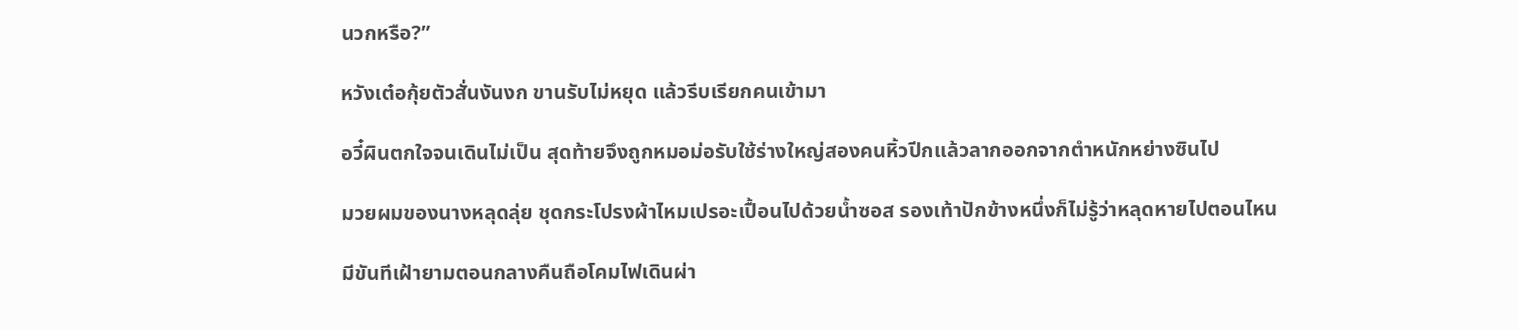นวกหรือ?”

หวังเต๋อกุ้ยตัวสั่นงันงก ขานรับไม่หยุด แล้วรีบเรียกคนเข้ามา

อวี๋ผินตกใจจนเดินไม่เป็น สุดท้ายจึงถูกหมอม่อรับใช้ร่างใหญ่สองคนหิ้วปีกแล้วลากออกจากตำหนักหย่างซินไป

มวยผมของนางหลุดลุ่ย ชุดกระโปรงผ้าไหมเปรอะเปื้อนไปด้วยน้ำซอส รองเท้าปักข้างหนึ่งก็ไม่รู้ว่าหลุดหายไปตอนไหน

มีขันทีเฝ้ายามตอนกลางคืนถือโคมไฟเดินผ่า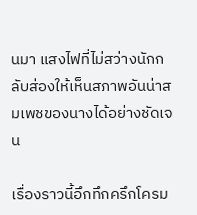นมา แสงไฟที่ไม่สว่างนักกลับส่องให้เห็นสภาพอันน่าสมเพชของนางได้อย่างชัดเจน

เรื่องราวนี้อึกทึกครึกโครม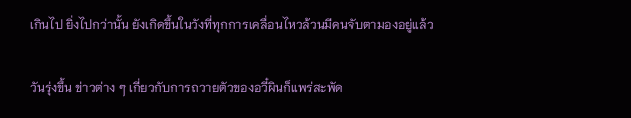เกินไป ยิ่งไปกว่านั้น ยังเกิดขึ้นในวังที่ทุกการเคลื่อนไหวล้วนมีคนจับตามองอยู่แล้ว

วันรุ่งขึ้น ข่าวต่าง ๆ เกี่ยวกับการถวายตัวของอวี๋ผินก็แพร่สะพัด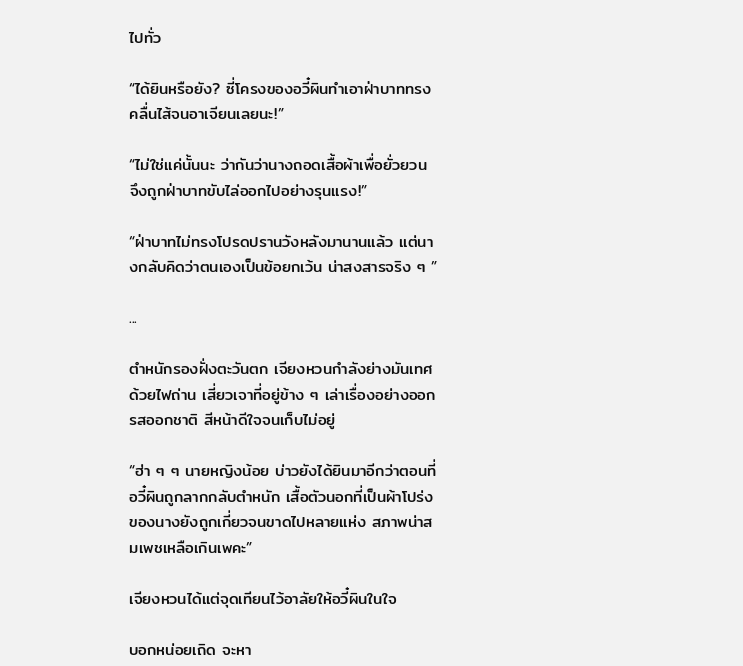ไปทั่ว

“ได้ยินหรือยัง? ซี่โครงของอวี๋ผินทำเอาฝ่าบาททรงคลื่นไส้จนอาเจียนเลยนะ!”

“ไม่ใช่แค่นั้นนะ ว่ากันว่านางถอดเสื้อผ้าเพื่อยั่วยวน จึงถูกฝ่าบาทขับไล่ออกไปอย่างรุนแรง!”

“ฝ่าบาทไม่ทรงโปรดปรานวังหลังมานานแล้ว แต่นางกลับคิดว่าตนเองเป็นข้อยกเว้น น่าสงสารจริง ๆ ”

...

ตำหนักรองฝั่งตะวันตก เจียงหวนกำลังย่างมันเทศด้วยไฟถ่าน เสี่ยวเจาที่อยู่ข้าง ๆ เล่าเรื่องอย่างออกรสออกชาติ สีหน้าดีใจจนเก็บไม่อยู่

“ฮ่า ๆ ๆ นายหญิงน้อย บ่าวยังได้ยินมาอีกว่าตอนที่อวี๋ผินถูกลากกลับตำหนัก เสื้อตัวนอกที่เป็นผ้าโปร่งของนางยังถูกเกี่ยวจนขาดไปหลายแห่ง สภาพน่าสมเพชเหลือเกินเพคะ”

เจียงหวนได้แต่จุดเทียนไว้อาลัยให้อวี๋ผินในใจ

บอกหน่อยเถิด จะหา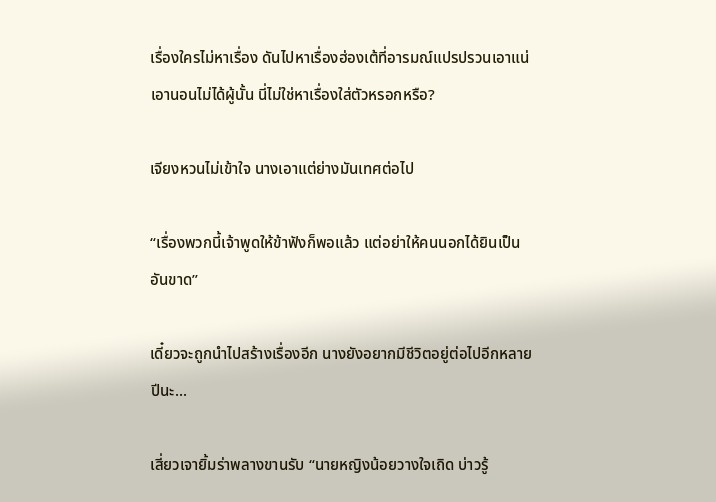เรื่องใครไม่หาเรื่อง ดันไปหาเรื่องฮ่องเต้ที่อารมณ์แปรปรวนเอาแน่เอานอนไม่ได้ผู้นั้น นี่ไม่ใช่หาเรื่องใส่ตัวหรอกหรือ?

เจียงหวนไม่เข้าใจ นางเอาแต่ย่างมันเทศต่อไป

“เรื่องพวกนี้เจ้าพูดให้ข้าฟังก็พอแล้ว แต่อย่าให้คนนอกได้ยินเป็นอันขาด”

เดี๋ยวจะถูกนำไปสร้างเรื่องอีก นางยังอยากมีชีวิตอยู่ต่อไปอีกหลายปีนะ...

เสี่ยวเจายิ้มร่าพลางขานรับ “นายหญิงน้อยวางใจเถิด บ่าวรู้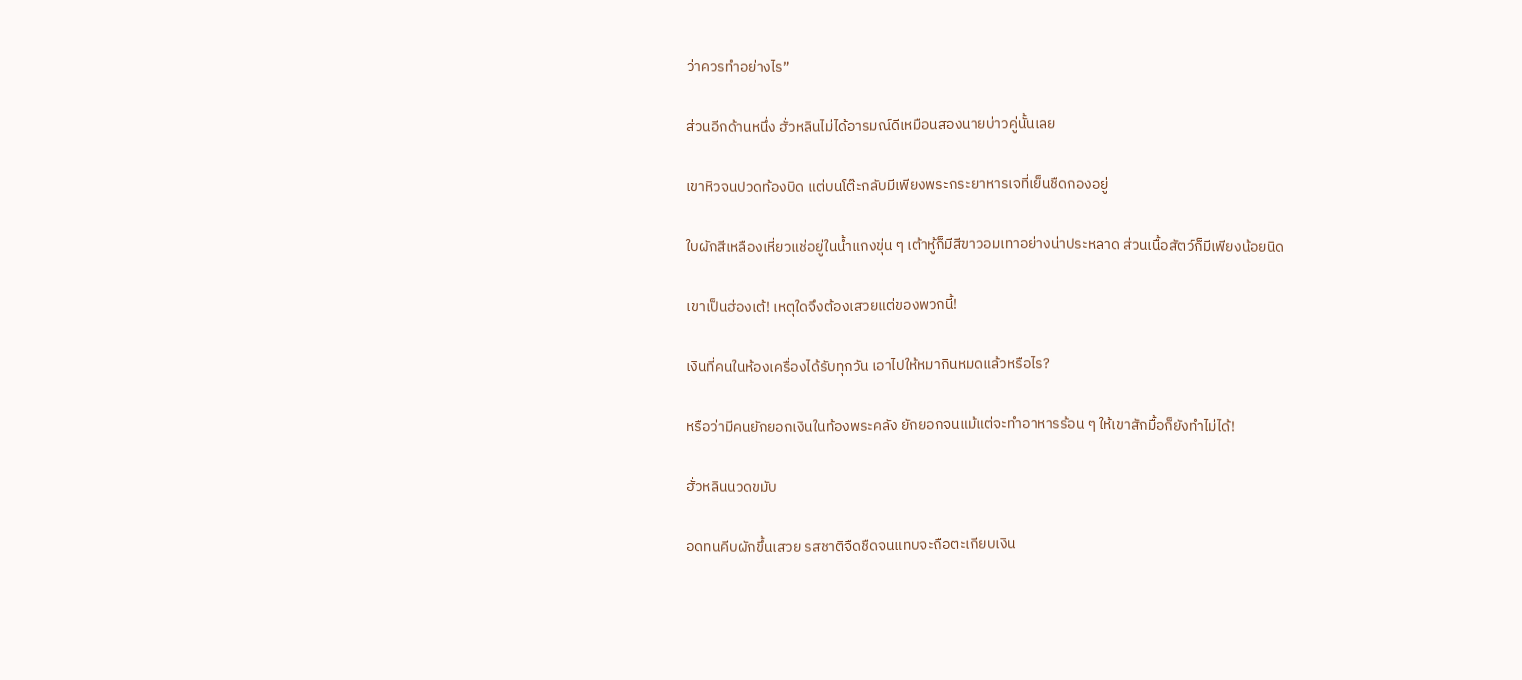ว่าควรทำอย่างไร”

ส่วนอีกด้านหนึ่ง ฮั่วหลินไม่ได้อารมณ์ดีเหมือนสองนายบ่าวคู่นั้นเลย

เขาหิวจนปวดท้องบิด แต่บนโต๊ะกลับมีเพียงพระกระยาหารเจที่เย็นชืดกองอยู่

ใบผักสีเหลืองเหี่ยวแช่อยู่ในน้ำแกงขุ่น ๆ เต้าหู้ก็มีสีขาวอมเทาอย่างน่าประหลาด ส่วนเนื้อสัตว์ก็มีเพียงน้อยนิด

เขาเป็นฮ่องเต้! เหตุใดจึงต้องเสวยแต่ของพวกนี้!

เงินที่คนในห้องเครื่องได้รับทุกวัน เอาไปให้หมากินหมดแล้วหรือไร?

หรือว่ามีคนยักยอกเงินในท้องพระคลัง ยักยอกจนแม้แต่จะทำอาหารร้อน ๆ ให้เขาสักมื้อก็ยังทำไม่ได้!

ฮั่วหลินนวดขมับ

อดทนคีบผักขึ้นเสวย รสชาติจืดชืดจนแทบจะถือตะเกียบเงิน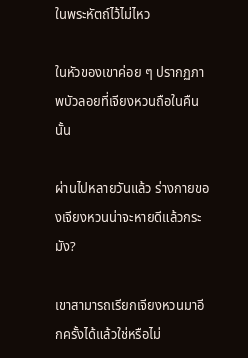ในพระหัตถ์ไว้ไม่ไหว

ในหัวของเขาค่อย ๆ ปรากฏภาพบัวลอยที่เจียงหวนถือในคืนนั้น

ผ่านไปหลายวันแล้ว ร่างกายของเจียงหวนน่าจะหายดีแล้วกระมัง?

เขาสามารถเรียกเจียงหวนมาอีกครั้งได้แล้วใช่หรือไม่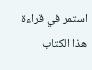استمر في قراءة هذا الكتاب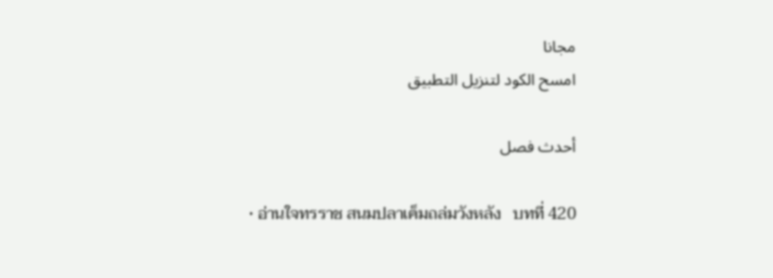مجانا
امسح الكود لتنزيل التطبيق

أحدث فصل

  • อ่านใจทรราช สนมปลาเค็มถล่มวังหลัง   บทที่ 420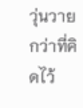วุ่นวายกว่าที่คิดไว้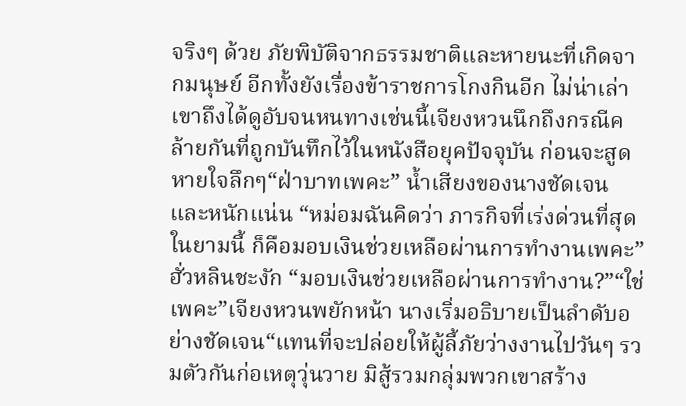จริงๆ ด้วย ภัยพิบัติจากธรรมชาติและหายนะที่เกิดจากมนุษย์ อีกทั้งยังเรื่องข้าราชการโกงกินอีก ไม่น่าเล่าเขาถึงได้ดูอับจนหนทางเช่นนี้เจียงหวนนึกถึงกรณีคล้ายกันที่ถูกบันทึกไว้ในหนังสือยุคปัจจุบัน ก่อนจะสูดหายใจลึกๆ“ฝ่าบาทเพคะ” น้ำเสียงของนางชัดเจนและหนักแน่น “หม่อมฉันคิดว่า ภารกิจที่เร่งด่วนที่สุดในยามนี้ ก็คือมอบเงินช่วยเหลือผ่านการทำงานเพคะ”ฮั่วหลินชะงัก “มอบเงินช่วยเหลือผ่านการทำงาน?”“ใช่เพคะ”เจียงหวนพยักหน้า นางเริ่มอธิบายเป็นลำดับอย่างชัดเจน“แทนที่จะปล่อยให้ผู้ลี้ภัยว่างงานไปวันๆ รวมตัวกันก่อเหตุวุ่นวาย มิสู้รวมกลุ่มพวกเขาสร้าง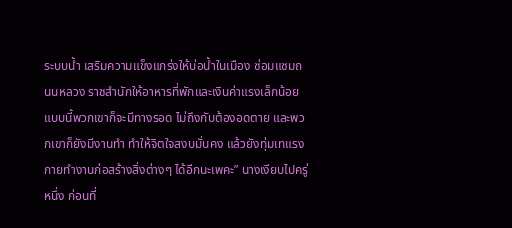ระบบน้ำ เสริมความแข็งแกร่งให้บ่อน้ำในเมือง ซ่อมแซมถนนหลวง ราชสำนักให้อาหารที่พักและเงินค่าแรงเล็กน้อย แบบนี้พวกเขาก็จะมีทางรอด ไม่ถึงกับต้องอดตาย และพวกเขาก็ยังมีงานทำ ทำให้จิตใจสงบมั่นคง แล้วยังทุ่มเทแรงกายทำงานก่อสร้างสิ่งต่างๆ ได้อีกนะเพคะ” นางเงียบไปครู่หนึ่ง ก่อนที่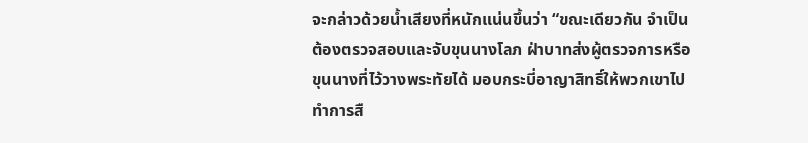จะกล่าวด้วยน้ำเสียงที่หนักแน่นขึ้นว่า “ขณะเดียวกัน จำเป็นต้องตรวจสอบและจับขุนนางโลภ ฝ่าบาทส่งผู้ตรวจการหรือขุนนางที่ไว้วางพระทัยได้ มอบกระบี่อาญาสิทธิ์ให้พวกเขาไปทำการสื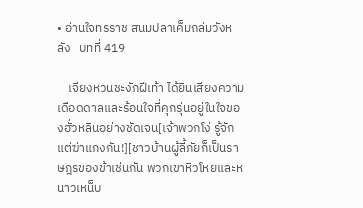• อ่านใจทรราช สนมปลาเค็มถล่มวังหลัง   บทที่ 419

    เจียงหวนชะงักฝีเท้า ได้ยินเสียงความเดือดดาลและร้อนใจที่คุกรุ่นอยู่ในใจของฮั่วหลินอย่างชัดเจน[เจ้าพวกโง่ รู้จักแต่ฆ่าแกงกัน!][ชาวบ้านผู้ลี้ภัยก็เป็นราษฎรของข้าเช่นกัน พวกเขาหิวโหยและหนาวเหน็บ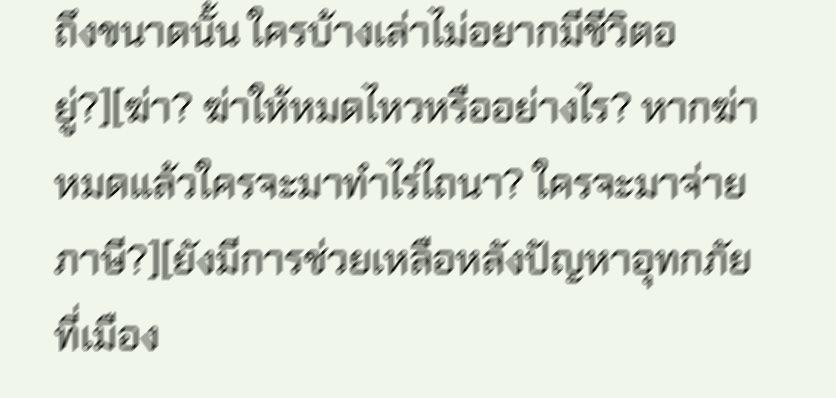ถึงขนาดนั้น ใครบ้างเล่าไม่อยากมีชีวิตอยู่?][ฆ่า? ฆ่าให้หมดไหวหรืออย่างไร? หากฆ่าหมดแล้วใครจะมาทำไร่ไถนา? ใครจะมาจ่ายภาษี?][ยังมีการช่วยเหลือหลังปัญหาอุทกภัยที่เมือง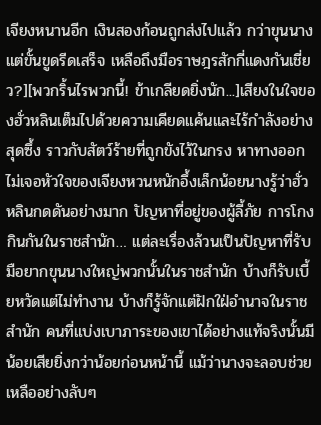เจียงหนานอีก เงินสองก้อนถูกส่งไปแล้ว กว่าขุนนางแต่ขั้นขูดรีดเสร็จ เหลือถึงมือราษฎรสักกี่แดงกันเชี่ยว?][พวกริ้นไรพวกนี้! ข้าเกลียดยิ่งนัก...]เสียงในใจของฮั่วหลินเต็มไปด้วยความเคียดแค้นและไร้กำลังอย่างสุดซึ้ง ราวกับสัตว์ร้ายที่ถูกขังไว้ในกรง หาทางออกไม่เจอหัวใจของเจียงหวนหนักอึ้งเล็กน้อยนางรู้ว่าฮั่วหลินกดดันอย่างมาก ปัญหาที่อยู่ของผู้ลี้ภัย การโกงกินกันในราชสำนัก… แต่ละเรื่องล้วนเป็นปัญหาที่รับมือยากขุนนางใหญ่พวกนั้นในราชสำนัก บ้างก็รับเบี้ยหวัดแต่ไม่ทำงาน บ้างก็รู้จักแต่ฝักใฝ่อำนาจในราชสำนัก คนที่แบ่งเบาภาระของเขาได้อย่างแท้จริงนั้นมีน้อยเสียยิ่งกว่าน้อยก่อนหน้านี้ แม้ว่านางจะลอบช่วยเหลืออย่างลับๆ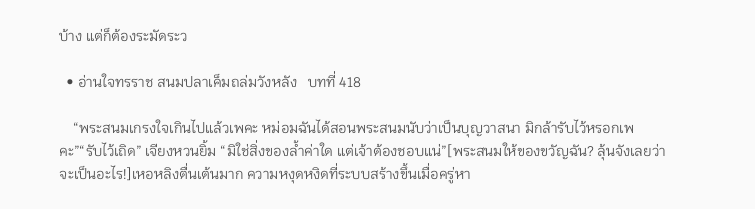บ้าง แต่ก็ต้องระมัดระว

  • อ่านใจทรราช สนมปลาเค็มถล่มวังหลัง   บทที่ 418

    “พระสนมเกรงใจเกินไปแล้วเพคะ หม่อมฉันได้สอนพระสนมนับว่าเป็นบุญวาสนา มิกล้ารับไว้หรอกเพคะ”“รับไว้เถิด” เจียงหวนยิ้ม “มิใช่สิ่งของล้ำค่าใด แต่เจ้าต้องชอบแน่”[พระสนมให้ของขวัญฉัน? ลุ้นจังเลยว่าจะเป็นอะไร!]เหอหลิงตื่นเต้นมาก ความหงุดหงิดที่ระบบสร้างขึ้นเมื่อครู่หา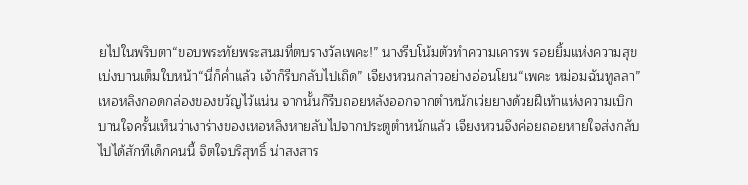ยไปในพริบตา“ขอบพระทัยพระสนมที่ตบรางวัลเพคะ!” นางรีบโน้มตัวทำความเคารพ รอยยิ้มแห่งความสุขเบ่งบานเต็มใบหน้า“นี่ก็ค่ำแล้ว เจ้าก็รีบกลับไปเถิด” เจียงหวนกล่าวอย่างอ่อนโยน“เพคะ หม่อมฉันทูลลา” เหอหลิงกอดกล่องของขวัญไว้แน่น จากนั้นก็รีบถอยหลังออกจากตำหนักเว่ยยางด้วยฝีเท้าแห่งความเบิกบานใจครั้นเห็นว่าเงาร่างของเหอหลิงหายลับไปจากประตูตำหนักแล้ว เจียงหวนจึงค่อยถอยหายใจส่งกลับไปได้สักทีเด็กคนนี้ จิตใจบริสุทธิ์ น่าสงสาร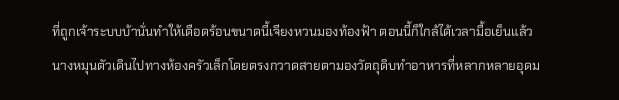ที่ถูกเจ้าระบบบ้านั่นทำให้เดือดร้อนขนาดนี้เจียงหวนมองท้องฟ้า ตอนนี้ก็ใกล้ได้เวลามื้อเย็นแล้ว นางหมุนตัวเดินไปทางห้องครัวเล็กโดยตรงกวาดสายตามองวัตถุดิบทำอาหารที่หลากหลายอุดม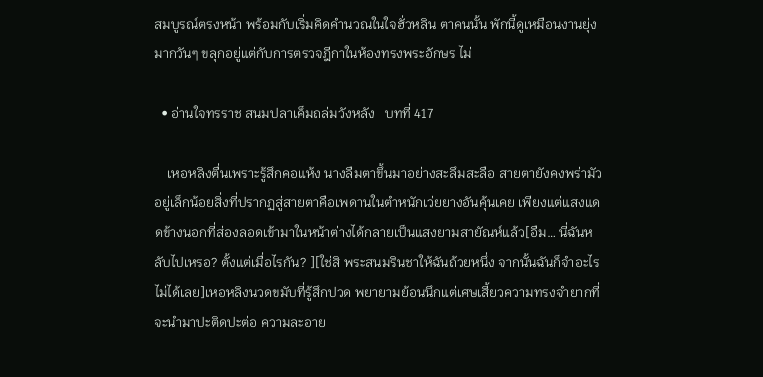สมบูรณ์ตรงหน้า พร้อมกับเริ่มคิดคำนวณในใจฮั่วหลิน ตาคนนั้น พักนี้ดูเหมือนงานยุ่งมากวันๆ ขลุกอยู่แต่กับการตรวจฎีกาในห้องทรงพระอักษร ไม่

  • อ่านใจทรราช สนมปลาเค็มถล่มวังหลัง   บทที่ 417

    เหอหลิงตื่นเพราะรู้สึกคอแห้ง นางลืมตาขึ้นมาอย่างสะลึมสะลือ สายตายังคงพร่ามัวอยู่เล็กน้อยสิ่งที่ปรากฏสู่สายตาคือเพดานในตำหนักเว่ยยางอันคุ้นเคย เพียงแต่แสงแดดข้างนอกที่ส่องลอดเข้ามาในหน้าต่างได้กลายเป็นแสงยามสายัณห์แล้ว[อืม… นี่ฉันหลับไปเหรอ? ตั้งแต่เมื่อไรกัน? ][ใช่สิ พระสนมรินชาให้ฉันถ้วยหนึ่ง จากนั้นฉันก็จำอะไรไม่ได้เลย]เหอหลิงนวดขมับที่รู้สึกปวด พยายามย้อนนึกแต่เศษเสี้ยวความทรงจำยากที่จะนำมาปะติดปะต่อ ความละอาย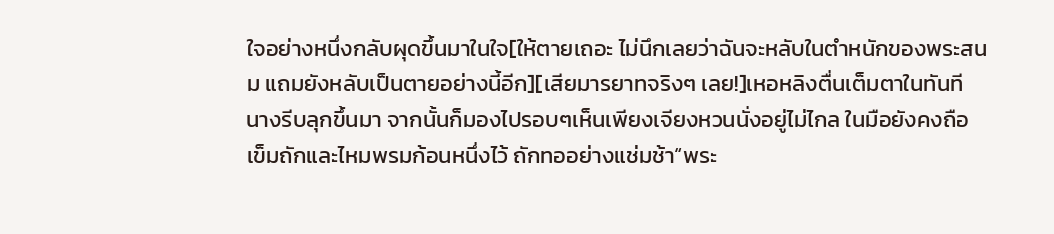ใจอย่างหนึ่งกลับผุดขึ้นมาในใจ[ให้ตายเถอะ ไม่นึกเลยว่าฉันจะหลับในตำหนักของพระสนม แถมยังหลับเป็นตายอย่างนี้อีก][เสียมารยาทจริงๆ เลย!]เหอหลิงตื่นเต็มตาในทันที นางรีบลุกขึ้นมา จากนั้นก็มองไปรอบๆเห็นเพียงเจียงหวนนั่งอยู่ไม่ไกล ในมือยังคงถือเข็มถักและไหมพรมก้อนหนึ่งไว้ ถักทออย่างแช่มช้า“พระ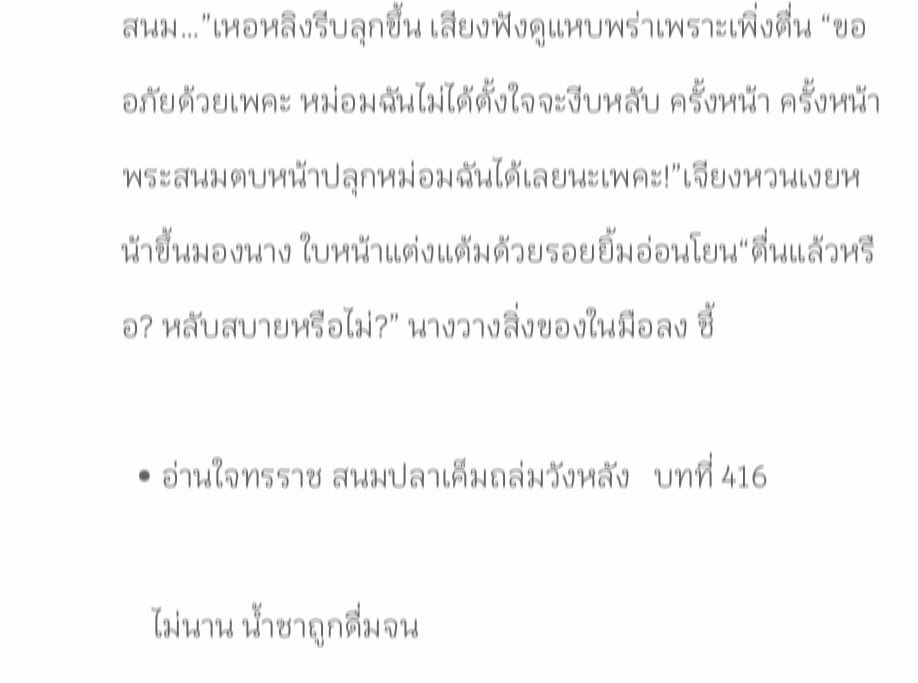สนม…”เหอหลิงรีบลุกขึ้น เสียงฟังดูแหบพร่าเพราะเพิ่งตื่น “ขออภัยด้วยเพคะ หม่อมฉันไม่ได้ตั้งใจจะงีบหลับ ครั้งหน้า ครั้งหน้าพระสนมตบหน้าปลุกหม่อมฉันได้เลยนะเพคะ!”เจียงหวนเงยหน้าขึ้นมองนาง ใบหน้าแต่งแต้มด้วยรอยยิ้มอ่อนโยน“ตื่นแล้วหรือ? หลับสบายหรือไม่?” นางวางสิ่งของในมือลง ชี้

  • อ่านใจทรราช สนมปลาเค็มถล่มวังหลัง   บทที่ 416

    ไม่นาน น้ำชาถูกดื่มจน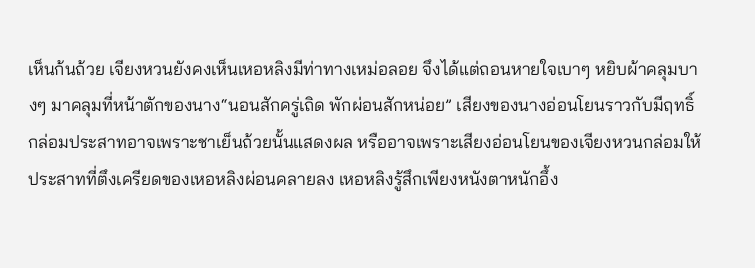เห็นก้นถ้วย เจียงหวนยังคงเห็นเหอหลิงมีท่าทางเหม่อลอย จึงได้แต่ถอนหายใจเบาๆ หยิบผ้าคลุมบางๆ มาคลุมที่หน้าตักของนาง“นอนสักครู่เถิด พักผ่อนสักหน่อย” เสียงของนางอ่อนโยนราวกับมีฤทธิ์กล่อมประสาทอาจเพราะชาเย็นถ้วยนั้นแสดงผล หรืออาจเพราะเสียงอ่อนโยนของเจียงหวนกล่อมให้ประสาทที่ตึงเครียดของเหอหลิงผ่อนคลายลง เหอหลิงรู้สึกเพียงหนังตาหนักอึ้ง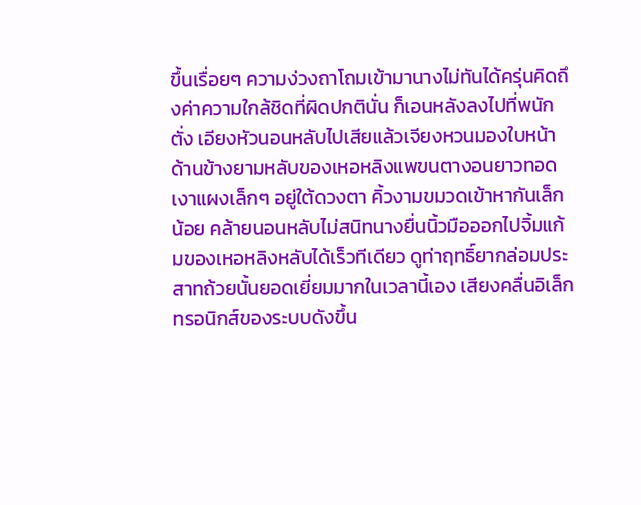ขึ้นเรื่อยๆ ความง่วงถาโถมเข้ามานางไม่ทันได้ครุ่นคิดถึงค่าความใกล้ชิดที่ผิดปกตินั่น ก็เอนหลังลงไปที่พนักตั่ง เอียงหัวนอนหลับไปเสียแล้วเจียงหวนมองใบหน้าด้านข้างยามหลับของเหอหลิงแพขนตางอนยาวทอดเงาแผงเล็กๆ อยู่ใต้ดวงตา คิ้วงามขมวดเข้าหากันเล็กน้อย คล้ายนอนหลับไม่สนิทนางยื่นนิ้วมือออกไปจิ้มแก้มของเหอหลิงหลับได้เร็วทีเดียว ดูท่าฤทธิ์ยากล่อมประสาทถ้วยนั้นยอดเยี่ยมมากในเวลานี้เอง เสียงคลื่นอิเล็กทรอนิกส์ของระบบดังขึ้น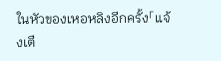ในหัวของเหอหลิงอีกครั้ง「แจ้งเตื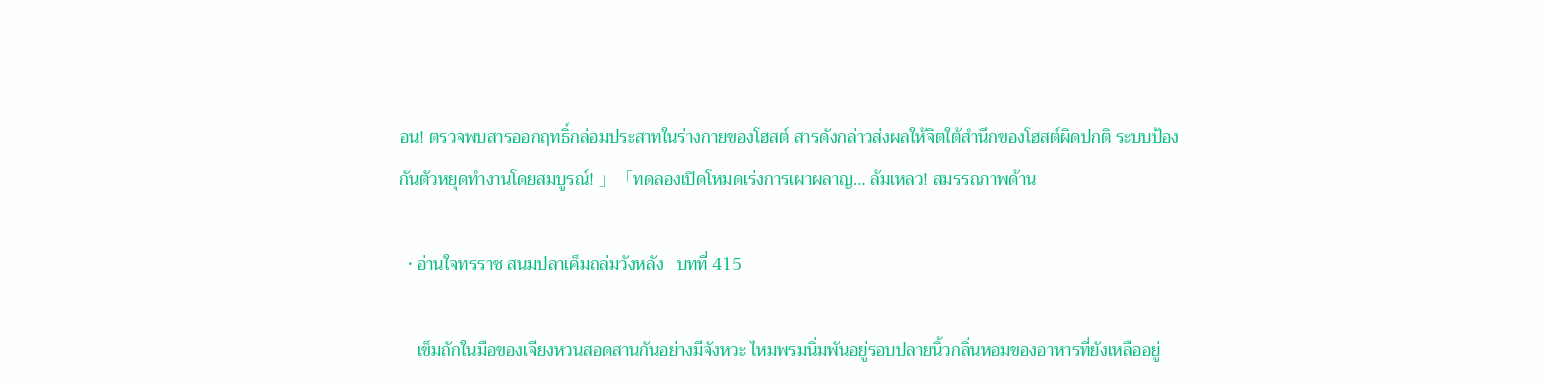อน! ตรวจพบสารออกฤทธิ์กล่อมประสาทในร่างกายของโฮสต์ สารดังกล่าวส่งผลให้จิตใต้สำนึกของโฮสต์ผิดปกติ ระบบป้องกันตัวหยุดทำงานโดยสมบูรณ์! 」「ทดลองเปิดโหมดเร่งการเผาผลาญ… ล้มเหลว! สมรรถภาพด้าน

  • อ่านใจทรราช สนมปลาเค็มถล่มวังหลัง   บทที่ 415

    เข็มถักในมือของเจียงหวนสอดสานกันอย่างมีจังหวะ ไหมพรมนิ่มพันอยู่รอบปลายนิ้วกลิ่นหอมของอาหารที่ยังเหลืออยู่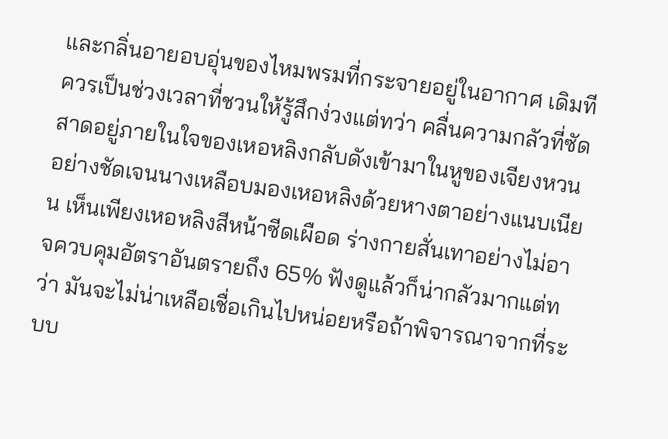และกลิ่นอายอบอุ่นของไหมพรมที่กระจายอยู่ในอากาศ เดิมทีควรเป็นช่วงเวลาที่ชวนให้รู้สึกง่วงแต่ทว่า คลื่นความกลัวที่ซัดสาดอยู่ภายในใจของเหอหลิงกลับดังเข้ามาในหูของเจียงหวนอย่างชัดเจนนางเหลือบมองเหอหลิงด้วยหางตาอย่างแนบเนียน เห็นเพียงเหอหลิงสีหน้าซีดเผือด ร่างกายสั่นเทาอย่างไม่อาจควบคุมอัตราอันตรายถึง 65% ฟังดูแล้วก็น่ากลัวมากแต่ทว่า มันจะไม่น่าเหลือเชื่อเกินไปหน่อยหรือถ้าพิจารณาจากที่ระบบ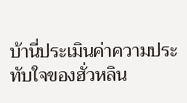บ้านี่ประเมินค่าความประทับใจของฮั่วหลิน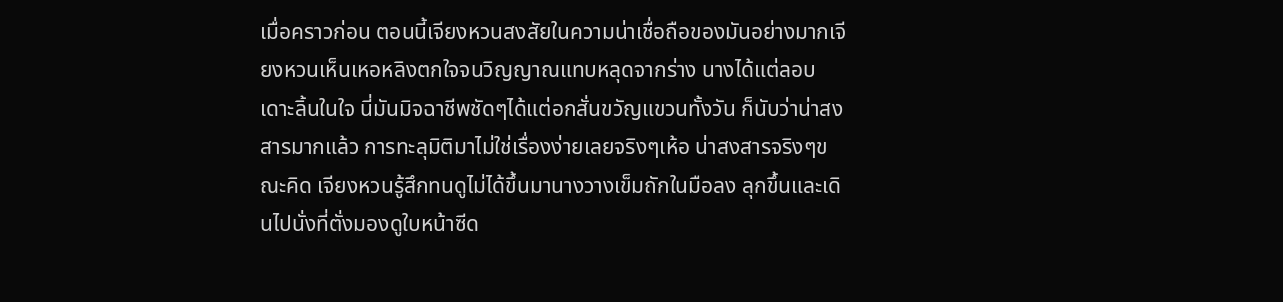เมื่อคราวก่อน ตอนนี้เจียงหวนสงสัยในความน่าเชื่อถือของมันอย่างมากเจียงหวนเห็นเหอหลิงตกใจจนวิญญาณแทบหลุดจากร่าง นางได้แต่ลอบเดาะลิ้นในใจ นี่มันมิจฉาชีพชัดๆได้แต่อกสั่นขวัญแขวนทั้งวัน ก็นับว่าน่าสงสารมากแล้ว การทะลุมิติมาไม่ใช่เรื่องง่ายเลยจริงๆเห้อ น่าสงสารจริงๆขณะคิด เจียงหวนรู้สึกทนดูไม่ได้ขึ้นมานางวางเข็มถักในมือลง ลุกขึ้นและเดินไปนั่งที่ตั่งมองดูใบหน้าซีด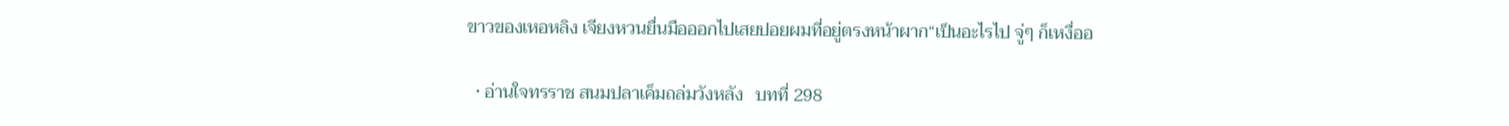ขาวของเหอหลิง เจียงหวนยื่นมือออกไปเสยปอยผมที่อยู่ตรงหน้าผาก“เป็นอะไรไป จู่ๆ ก็เหงื่ออ

  • อ่านใจทรราช สนมปลาเค็มถล่มวังหลัง   บทที่ 298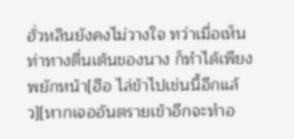ฮั่วหลินยังคงไม่วางใจ ทว่าเมื่อเห็นท่าทางตื่นเต้นของนาง ก็ทำได้เพียงพยักหน้า[ฮือ ไล่ข้าไปเช่นนี้อีกแล้ว][หากเจออันตรายเข้าอีกจะทำอ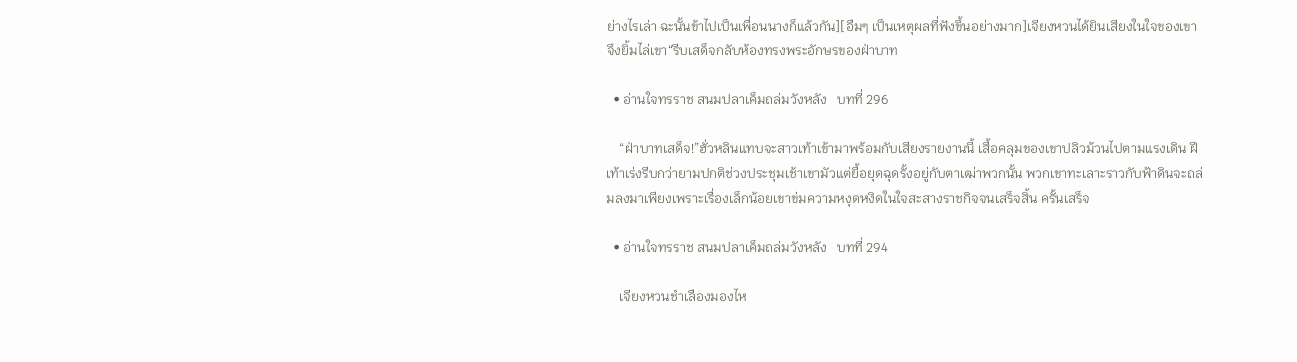ย่างไรเล่า ฉะนั้นข้าไปเป็นเพื่อนนางก็แล้วกัน][อืมๆ เป็นเหตุผลที่ฟังขึ้นอย่างมาก]เจียงหวนได้ยินเสียงในใจของเขา จึงยิ้มไล่เขา“รีบเสด็จกลับห้องทรงพระอักษรของฝ่าบาท

  • อ่านใจทรราช สนมปลาเค็มถล่มวังหลัง   บทที่ 296

    “ฝ่าบาทเสด็จ!”ฮั่วหลินแทบจะสาวเท้าเข้ามาพร้อมกับเสียงรายงานนี้ เสื้อคลุมของเขาปลิวม้วนไปตามแรงเดิน ฝีเท้าเร่งรีบกว่ายามปกติช่วงประชุมเช้าเขามัวแต่ยื้อยุดฉุดรั้งอยู่กับตาเฒ่าพวกนั้น พวกเขาทะเลาะราวกับฟ้าดินจะถล่มลงมาเพียงเพราะเรื่องเล็กน้อยเขาข่มความหงุดหงิดในใจสะสางราชกิจจนเสร็จสิ้น ครั้นเสร็จ

  • อ่านใจทรราช สนมปลาเค็มถล่มวังหลัง   บทที่ 294

    เจียงหวนชำเลืองมองไห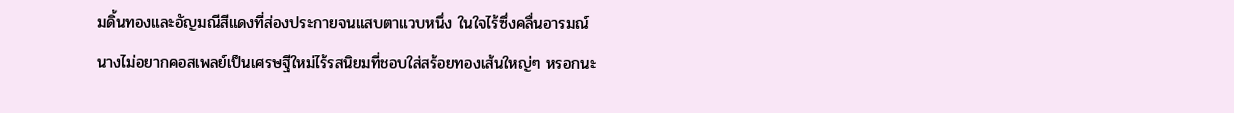มดิ้นทองและอัญมณีสีแดงที่ส่องประกายจนแสบตาแวบหนึ่ง ในใจไร้ซึ่งคลื่นอารมณ์นางไม่อยากคอสเพลย์เป็นเศรษฐีใหม่ไร้รสนิยมที่ชอบใส่สร้อยทองเส้นใหญ่ๆ หรอกนะ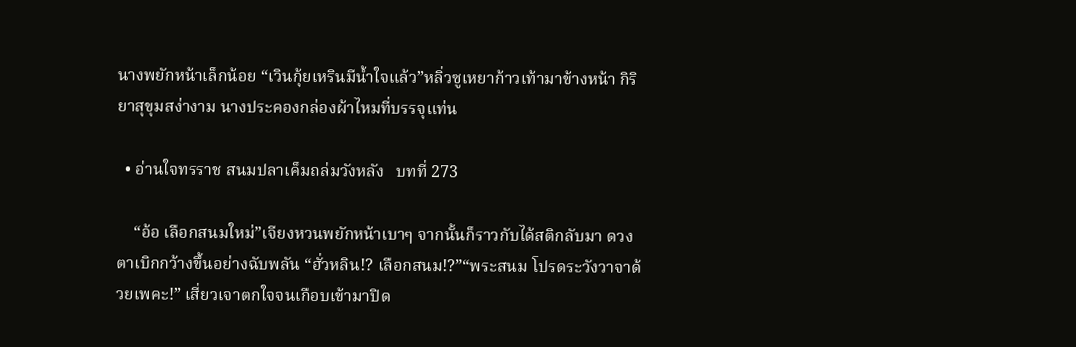นางพยักหน้าเล็กน้อย “เวินกุ้ยเหรินมีน้ำใจแล้ว”หลิ่วซูเหยาก้าวเท้ามาข้างหน้า กิริยาสุขุมสง่างาม นางประคองกล่องผ้าไหมที่บรรจุแท่น

  • อ่านใจทรราช สนมปลาเค็มถล่มวังหลัง   บทที่ 273

    “อ้อ เลือกสนมใหม่”เจียงหวนพยักหน้าเบาๆ จากนั้นก็ราวกับได้สติกลับมา ดวงตาเบิกกว้างขึ้นอย่างฉับพลัน “ฮั่วหลิน!? เลือกสนม!?”“พระสนม โปรดระวังวาจาด้วยเพคะ!” เสี่ยวเจาตกใจจนเกือบเข้ามาปิด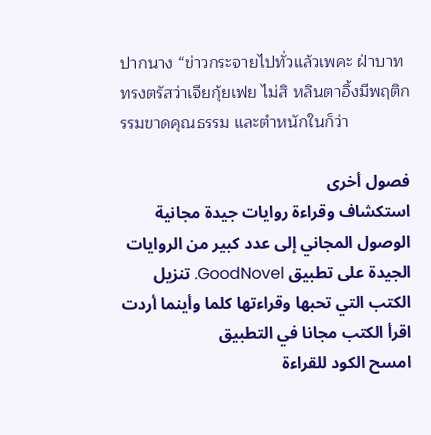ปากนาง “ข่าวกระจายไปทั่วแล้วเพคะ ฝ่าบาททรงตรัสว่าเจียกุ้ยเฟย ไม่สิ หลินตาอิ้งมีพฤติกรรมขาดคุณธรรม และตำหนักในก็ว่า

فصول أخرى
استكشاف وقراءة روايات جيدة مجانية
الوصول المجاني إلى عدد كبير من الروايات الجيدة على تطبيق GoodNovel. تنزيل الكتب التي تحبها وقراءتها كلما وأينما أردت
اقرأ الكتب مجانا في التطبيق
امسح الكود للقراءة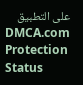على التطبيق
DMCA.com Protection Status